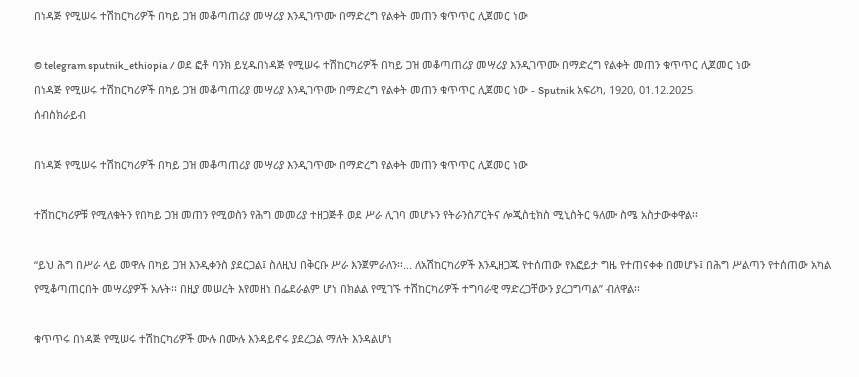በነዳጅ የሚሠሩ ተሽከርካሪዎች በካይ ጋዝ መቆጣጠሪያ መሣሪያ እንዲገጥሙ በማድረግ የልቀት መጠን ቁጥጥር ሊጀመር ነው

© telegram sputnik_ethiopia / ወደ ፎቶ ባንክ ይሂዱበነዳጅ የሚሠሩ ተሽከርካሪዎች በካይ ጋዝ መቆጣጠሪያ መሣሪያ እንዲገጥሙ በማድረግ የልቀት መጠን ቁጥጥር ሊጀመር ነው
በነዳጅ የሚሠሩ ተሽከርካሪዎች በካይ ጋዝ መቆጣጠሪያ መሣሪያ እንዲገጥሙ በማድረግ የልቀት መጠን ቁጥጥር ሊጀመር ነው - Sputnik አፍሪካ, 1920, 01.12.2025
ሰብስክራይብ

በነዳጅ የሚሠሩ ተሽከርካሪዎች በካይ ጋዝ መቆጣጠሪያ መሣሪያ እንዲገጥሙ በማድረግ የልቀት መጠን ቁጥጥር ሊጀመር ነው

ተሽከርካሪዎቹ የሚለቁትን የበካይ ጋዝ መጠን የሚወስን የሕግ መመሪያ ተዘጋጅቶ ወደ ሥራ ሊገባ መሆኑን የትራንስፖርትና ሎጂስቲክስ ሚኒስትር ዓለሙ ስሜ አስታውቀዋል፡፡

“ይህ ሕግ በሥራ ላይ መዋሉ በካይ ጋዝ እንዲቀንስ ያደርጋል፤ ስለዚህ በቅርቡ ሥራ እንጀምራለን፡፡... ለአሽከርካሪዎች እንዲዘጋጁ የተሰጠው የእፎይታ ግዜ የተጠናቀቀ በመሆኑ፤ በሕግ ሥልጣን የተሰጠው አካል የሚቆጣጠርበት መሣሪያዎች አሉት፡፡ በዚያ መሠረት እየመዘነ በፌደራልም ሆነ በክልል የሚገኙ ተሽከርካሪዎች ተግባራዊ ማድረጋቸውን ያረጋግጣል” ብለዋል፡፡

ቁጥጥሩ በነዳጅ የሚሠሩ ተሽከርካሪዎች ሙሉ በሙሉ እንዳይኖሩ ያደረጋል ማለት እንዳልሆነ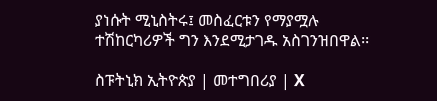ያነሱት ሚኒስትሩ፤ መስፈርቱን የማያሟሉ ተሽከርካሪዎች ግን እንደሚታገዱ አስገንዝበዋል፡፡

ስፑትኒክ ኢትዮጵያ | መተግበሪያ | X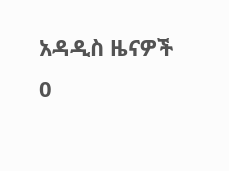አዳዲስ ዜናዎች
0